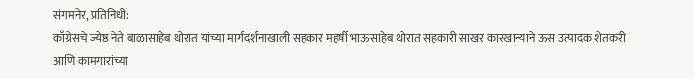संगमनेर, प्रतिनिधी:
काँग्रेसचे ज्येष्ठ नेते बाळासाहेब थोरात यांच्या मार्गदर्शनाखाली सहकार महर्षी भाऊसाहेब थोरात सहकारी साखर कारखान्याने ऊस उत्पादक शेतकरी आणि कामगारांच्या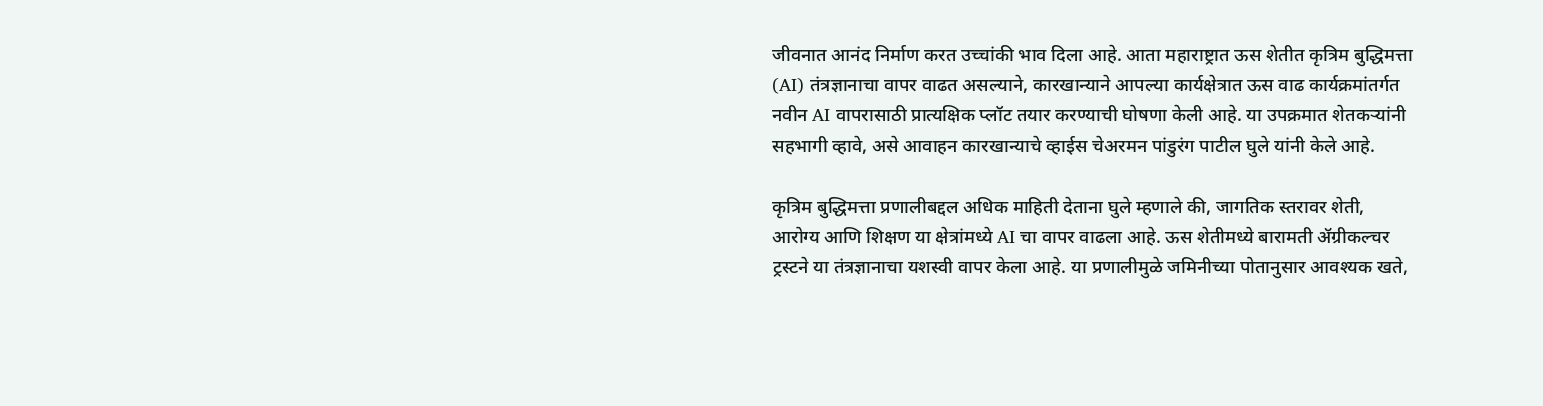जीवनात आनंद निर्माण करत उच्चांकी भाव दिला आहे. आता महाराष्ट्रात ऊस शेतीत कृत्रिम बुद्धिमत्ता (AI) तंत्रज्ञानाचा वापर वाढत असल्याने, कारखान्याने आपल्या कार्यक्षेत्रात ऊस वाढ कार्यक्रमांतर्गत नवीन AI वापरासाठी प्रात्यक्षिक प्लॉट तयार करण्याची घोषणा केली आहे. या उपक्रमात शेतकऱ्यांनी सहभागी व्हावे, असे आवाहन कारखान्याचे व्हाईस चेअरमन पांडुरंग पाटील घुले यांनी केले आहे.

कृत्रिम बुद्धिमत्ता प्रणालीबद्दल अधिक माहिती देताना घुले म्हणाले की, जागतिक स्तरावर शेती, आरोग्य आणि शिक्षण या क्षेत्रांमध्ये AI चा वापर वाढला आहे. ऊस शेतीमध्ये बारामती ॲग्रीकल्चर ट्रस्टने या तंत्रज्ञानाचा यशस्वी वापर केला आहे. या प्रणालीमुळे जमिनीच्या पोतानुसार आवश्यक खते,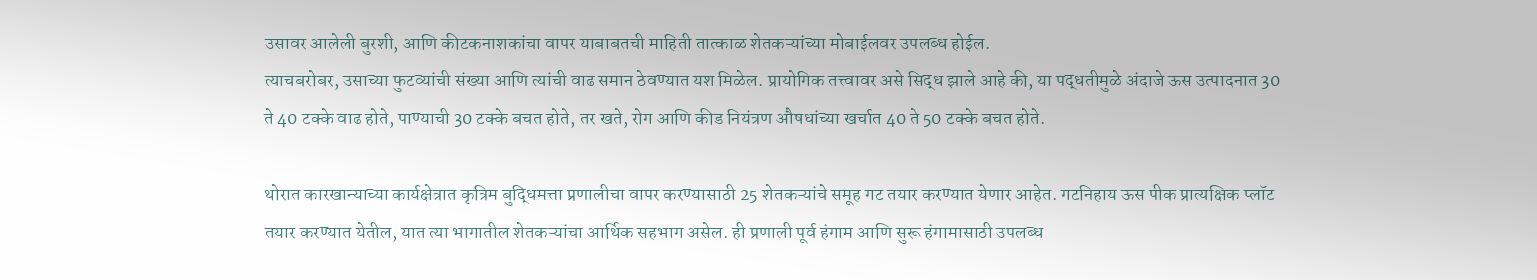उसावर आलेली बुरशी, आणि कीटकनाशकांचा वापर याबाबतची माहिती तात्काळ शेतकऱ्यांच्या मोबाईलवर उपलब्ध होईल.
त्याचबरोबर, उसाच्या फुटव्यांची संख्या आणि त्यांची वाढ समान ठेवण्यात यश मिळेल. प्रायोगिक तत्त्वावर असे सिद्ध झाले आहे की, या पद्धतीमुळे अंदाजे ऊस उत्पादनात 30 ते 40 टक्के वाढ होते, पाण्याची 30 टक्के बचत होते, तर खते, रोग आणि कीड नियंत्रण औषधांच्या खर्चात 40 ते 50 टक्के बचत होते.

थोरात कारखान्याच्या कार्यक्षेत्रात कृत्रिम बुद्धिमत्ता प्रणालीचा वापर करण्यासाठी 25 शेतकऱ्यांचे समूह गट तयार करण्यात येणार आहेत. गटनिहाय ऊस पीक प्रात्यक्षिक प्लॉट तयार करण्यात येतील, यात त्या भागातील शेतकऱ्यांचा आर्थिक सहभाग असेल. ही प्रणाली पूर्व हंगाम आणि सुरू हंगामासाठी उपलब्ध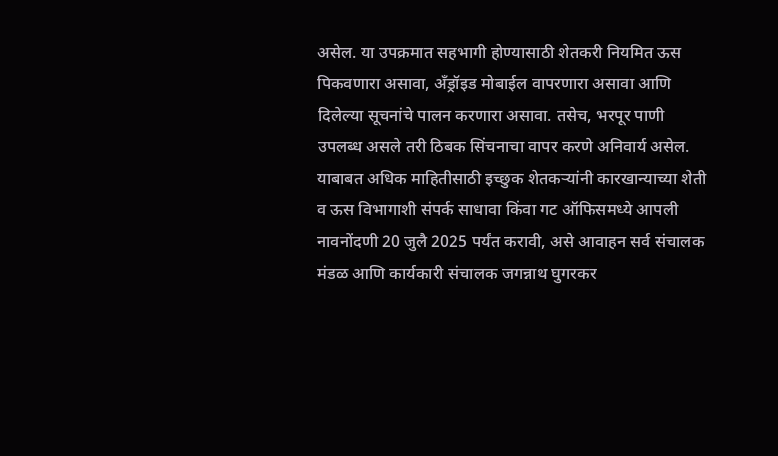असेल. या उपक्रमात सहभागी होण्यासाठी शेतकरी नियमित ऊस पिकवणारा असावा, अँड्रॉइड मोबाईल वापरणारा असावा आणि दिलेल्या सूचनांचे पालन करणारा असावा. तसेच, भरपूर पाणी उपलब्ध असले तरी ठिबक सिंचनाचा वापर करणे अनिवार्य असेल.
याबाबत अधिक माहितीसाठी इच्छुक शेतकऱ्यांनी कारखान्याच्या शेती व ऊस विभागाशी संपर्क साधावा किंवा गट ऑफिसमध्ये आपली नावनोंदणी 20 जुलै 2025 पर्यंत करावी, असे आवाहन सर्व संचालक मंडळ आणि कार्यकारी संचालक जगन्नाथ घुगरकर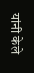यांनी केले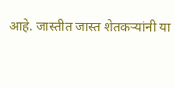आहे. जास्तीत जास्त शेतकऱ्यांनी या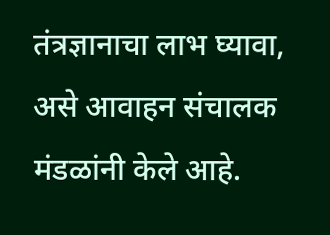तंत्रज्ञानाचा लाभ घ्यावा, असे आवाहन संचालक मंडळांनी केले आहे.